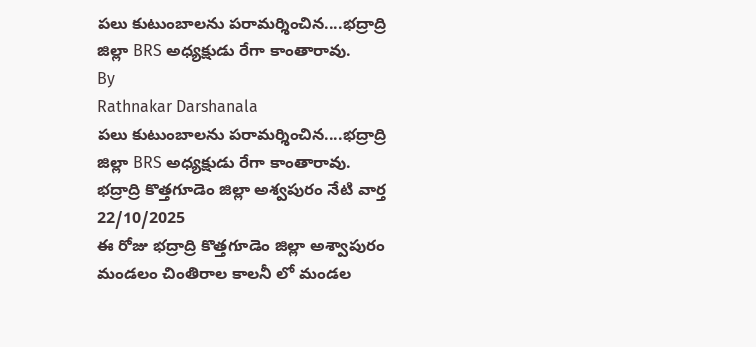పలు కుటుంబాలను పరామర్శించిన....భద్రాద్రి జిల్లా BRS అధ్యక్షుడు రేగా కాంతారావు.
By
Rathnakar Darshanala
పలు కుటుంబాలను పరామర్శించిన....భద్రాద్రి జిల్లా BRS అధ్యక్షుడు రేగా కాంతారావు.
భద్రాద్రి కొత్తగూడెం జిల్లా అశ్వపురం నేటి వార్త 22/10/2025
ఈ రోజు భద్రాద్రి కొత్తగూడెం జిల్లా అశ్వాపురం మండలం చింతిరాల కాలనీ లో మండల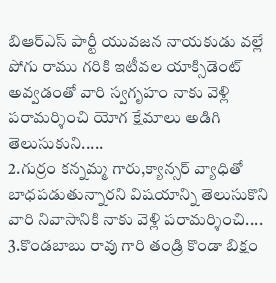బిఆర్ఎస్ పార్టీ యువజన నాయకుడు వల్లే పోగు రాము గరికి ఇటీవల యాక్సిడెంట్ అవ్వడంతో వారి స్వగృహం నాకు వెళ్లి పరామర్శించి యోగ క్షేమాలు అడిగి తెలుసుకుని.....
2.గుర్రం కన్నమ్మ గారు,క్యాన్సర్ వ్యాధితో బాధపడుతున్నారని విషయాన్ని తెలుసుకొని వారి నివాసానికి నాకు వెళ్లి పరామర్శించి....
3.కొండబాబు రావు గారి తండ్రి కొండా బిక్షం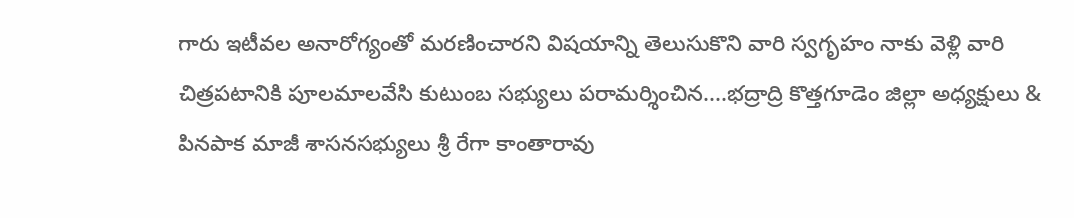గారు ఇటీవల అనారోగ్యంతో మరణించారని విషయాన్ని తెలుసుకొని వారి స్వగృహం నాకు వెళ్లి వారి చిత్రపటానికి పూలమాలవేసి కుటుంబ సభ్యులు పరామర్శించిన....భద్రాద్రి కొత్తగూడెం జిల్లా అధ్యక్షులు & పినపాక మాజీ శాసనసభ్యులు శ్రీ రేగా కాంతారావు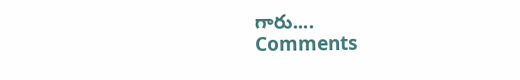గారు....
Comments